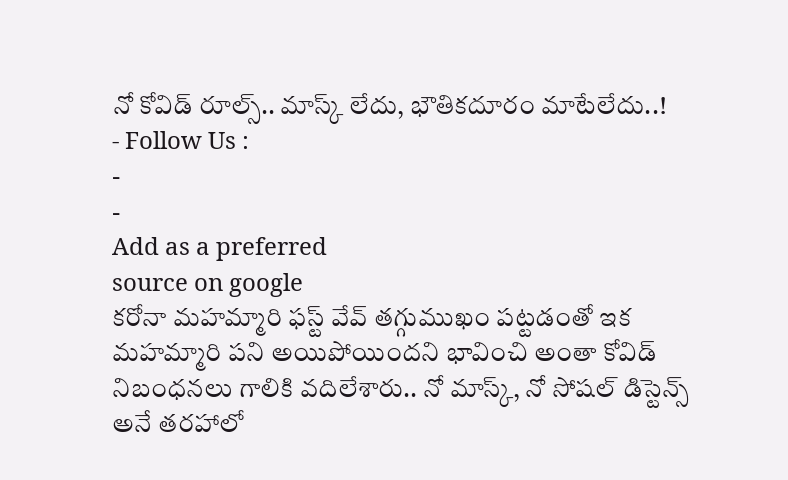నో కోవిడ్ రూల్స్.. మాస్క్ లేదు, భౌతికదూరం మాటేలేదు..!
- Follow Us :
-
-
Add as a preferred
source on google
కరోనా మహమ్మారి ఫస్ట్ వేవ్ తగ్గుముఖం పట్టడంతో ఇక మహమ్మారి పని అయిపోయిందని భావించి అంతా కోవిడ్ నిబంధనలు గాలికి వదిలేశారు.. నో మాస్క్, నో సోషల్ డిస్టెన్స్ అనే తరహాలో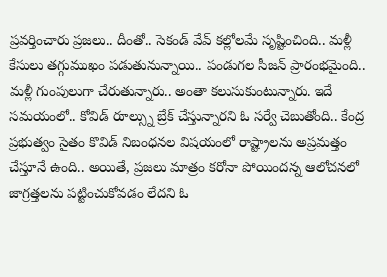ప్రవర్తించారు ప్రజలు.. దీంతో.. సెకండ్ వేవ్ కల్లోలమే సృష్టించింది.. మళ్లీ కేసులు తగ్గుముఖం పడుతునున్నాయి.. పండుగల సీజన్ ప్రారంభమైంది.. మళ్లీ గుంపులుగా చేరుతున్నారు.. అంతా కలుసుకుంటున్నారు. ఇదే సమయంలో.. కోవిడ్ రూల్స్ను బ్రేక్ చేస్తున్నారని ఓ సర్వే చెబుతోంది.. కేంద్ర ప్రభుత్వం సైతం కొవిడ్ నిబంధనల విషయంలో రాష్ట్రాలను అప్రమత్తం చేస్తూనే ఉంది.. అయితే, ప్రజలు మాత్రం కరోనా పోయిందన్న ఆలోచనలో జాగ్రత్తలను పట్టించుకోవడం లేదని ఓ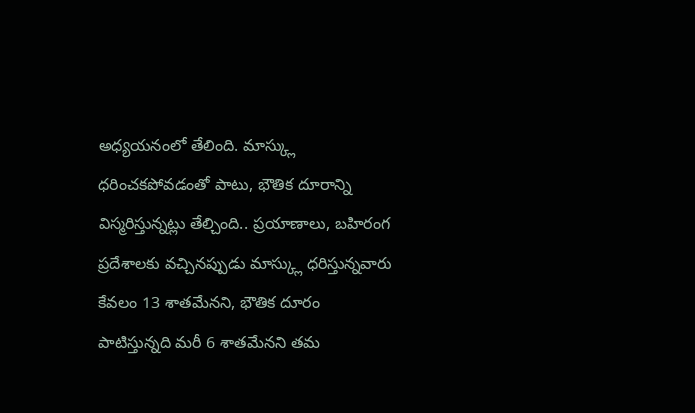అధ్యయనంలో తేలింది. మాస్క్లు ధరించకపోవడంతో పాటు, భౌతిక దూరాన్ని విస్మరిస్తున్నట్లు తేల్చింది.. ప్రయాణాలు, బహిరంగ ప్రదేశాలకు వచ్చినప్పుడు మాస్క్లు ధరిస్తున్నవారు కేవలం 13 శాతమేనని, భౌతిక దూరం పాటిస్తున్నది మరీ 6 శాతమేనని తమ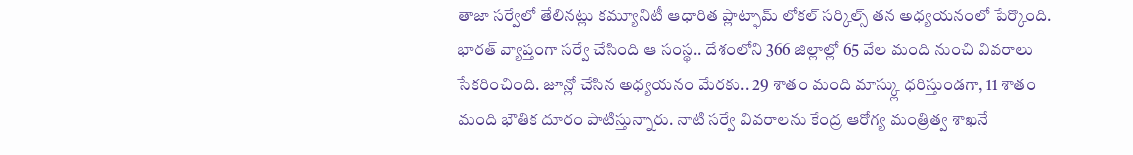తాజా సర్వేలో తేలినట్లు కమ్యూనిటీ ఆధారిత ప్లాట్ఫామ్ లోకల్ సర్కిల్స్ తన అధ్యయనంలో పేర్కొంది.
భారత్ వ్యాప్తంగా సర్వే చేసింది ఆ సంస్థ.. దేశంలోని 366 జిల్లాల్లో 65 వేల మంది నుంచి వివరాలు సేకరించింది. జూన్లో చేసిన అధ్యయనం మేరకు.. 29 శాతం మంది మాస్క్లు ధరిస్తుండగా, 11 శాతం మంది భౌతిక దూరం పాటిస్తున్నారు. నాటి సర్వే వివరాలను కేంద్ర ఆరోగ్య మంత్రిత్వ శాఖనే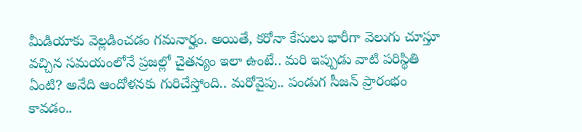మీడియాకు వెల్లడించడం గమనార్హం. అయితే, కరోనా కేసులు భారీగా వెలుగు చూస్తూ వచ్చిన సమయంలోనే ప్రజల్లో చైతన్యం ఇలా ఉంటే.. మరి ఇప్పుడు వాటి పరిస్థితి ఏంటి? అనేది ఆందోళనకు గురిచేస్తోంది.. మరోవైపు.. పండుగ సీజన్ ప్రారంభం కావడం..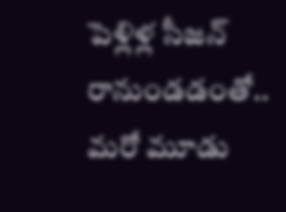పెళ్లిళ్ల సీజన్ రానుండడంతో.. మరో మూడు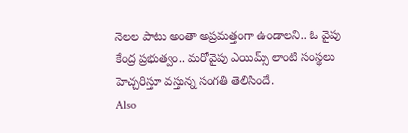నెలల పాటు అంతా అప్రమత్తంగా ఉండాలని.. ఓ వైపు కేంద్ర ప్రభుత్వం.. మరోవైపు ఎయిమ్స్ లాంటి సంస్థలు హెచ్చరిస్తూ వస్తున్న సంగతి తెలిసిందే.
Also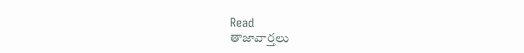Read
తాజావార్తలు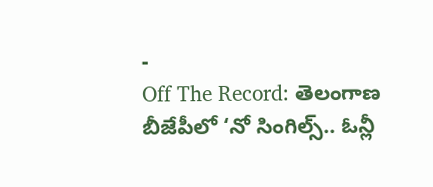-
Off The Record: తెలంగాణ బీజేపీలో ‘నో సింగిల్స్.. ఓన్లీ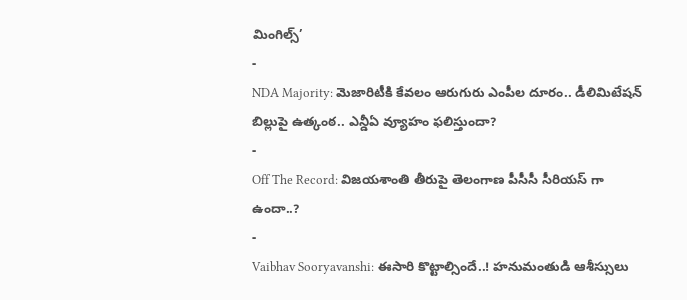మింగిల్స్’
-
NDA Majority: మెజారిటీకి కేవలం ఆరుగురు ఎంపీల దూరం.. డీలిమిటేషన్ బిల్లుపై ఉత్కంఠ.. ఎన్డీఏ వ్యూహం ఫలిస్తుందా?
-
Off The Record: విజయశాంతి తీరుపై తెలంగాణ పీసీసీ సీరియస్ గా ఉందా..?
-
Vaibhav Sooryavanshi: ఈసారి కొట్టాల్సిందే..! హనుమంతుడి ఆశీస్సులు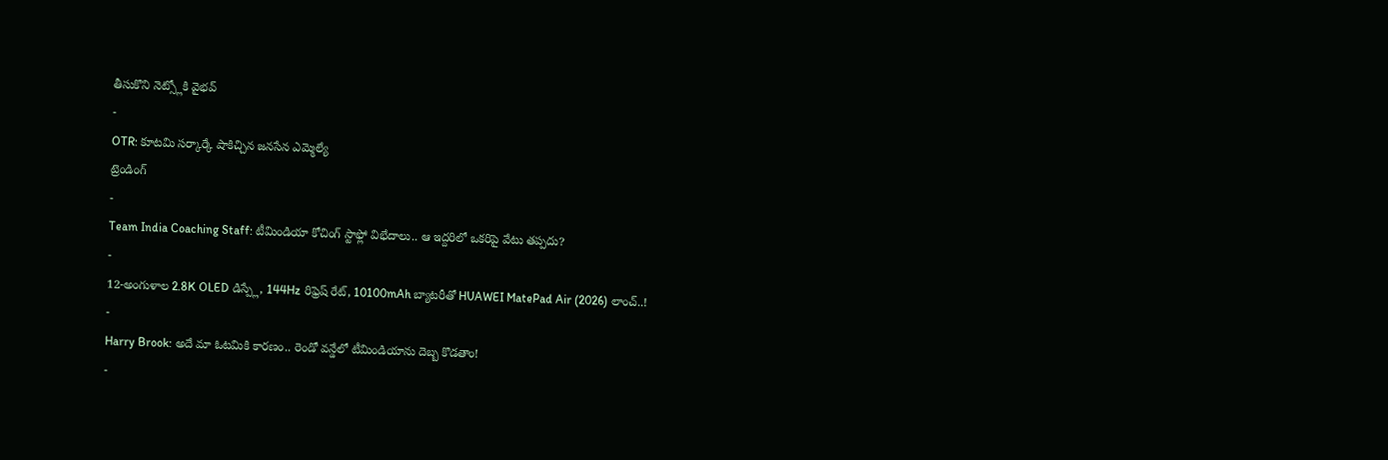తీసుకొని నెట్స్లోకి వైభవ్
-
OTR: కూటమి సర్కార్కే షాకిచ్చిన జనసేన ఎమ్మెల్యే
ట్రెండింగ్
-
Team India Coaching Staff: టీమిండియా కోచింగ్ స్టాఫ్లో విభేదాలు.. ఆ ఇద్దరిలో ఒకరిపై వేటు తప్పదు?
-
12-అంగుళాల 2.8K OLED డిస్ప్లే, 144Hz రిఫ్రెష్ రేట్, 10100mAh బ్యాటరీతో HUAWEI MatePad Air (2026) లాంచ్..!
-
Harry Brook: అదే మా ఓటమికి కారణం.. రెండో వన్డేలో టీమిండియాను దెబ్బ కొడతాం!
-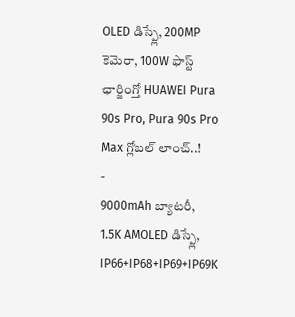OLED డిస్ప్లే, 200MP కెమెరా, 100W ఫాస్ట్ ఛార్జింగ్తో HUAWEI Pura 90s Pro, Pura 90s Pro Max గ్లోబల్ లాంచ్..!
-
9000mAh బ్యాటరీ, 1.5K AMOLED డిస్ప్లే, IP66+IP68+IP69+IP69K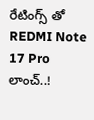రేటింగ్స్ తో REDMI Note 17 Pro లాంచ్..!